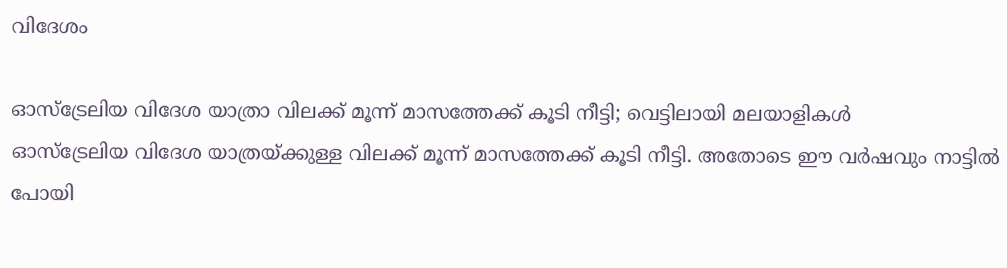വിദേശം

ഓസ്‌ട്രേലിയ വിദേശ യാത്രാ വിലക്ക് മൂന്ന് മാസത്തേക്ക് കൂടി നീട്ടി; വെട്ടിലായി മലയാളികള്‍
ഓസ്‌ട്രേലിയ വിദേശ യാത്രയ്ക്കുള്ള വിലക്ക് മൂന്ന് മാസത്തേക്ക് കൂടി നീട്ടി. അതോടെ ഈ വര്‍ഷവും നാട്ടില്‍ പോയി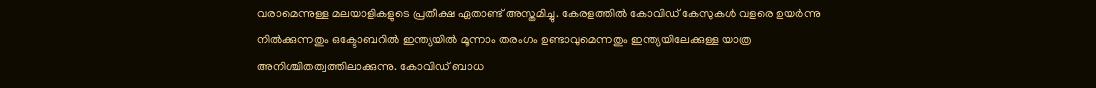വരാമെന്നുള്ള മലയാളികളുടെ പ്രതീക്ഷ ഏതാണ്ട് അസ്തമിച്ചു. കേരളത്തില്‍ കോവിഡ് കേസുകള്‍ വളരെ ഉയര്‍ന്നു നില്‍ക്കുന്നതും ഒക്ടോബറില്‍ ഇന്ത്യയില്‍ മൂന്നാം തരംഗം ഉണ്ടാവുമെന്നതും ഇന്ത്യയിലേക്കുള്ള യാത്ര അനിശ്ചിതത്വത്തിലാക്കുന്നു. കോവിഡ് ബാധ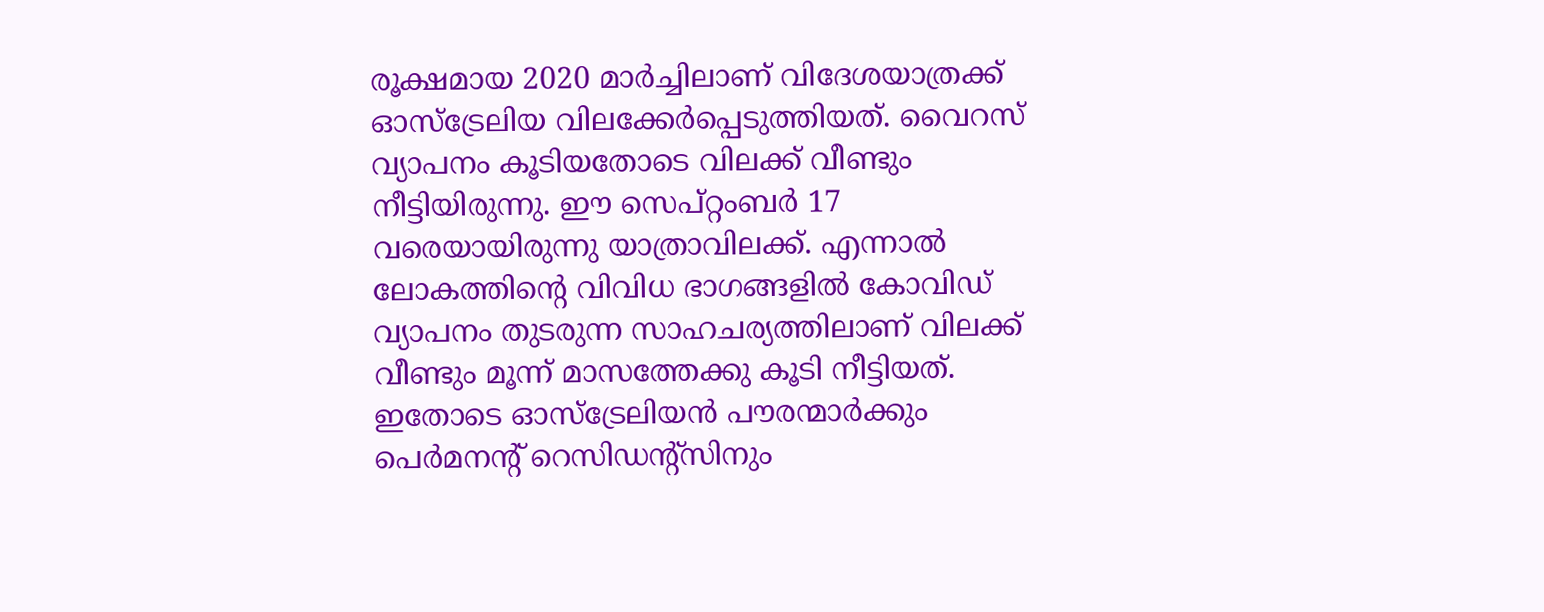രൂക്ഷമായ 2020 മാര്‍ച്ചിലാണ് വിദേശയാത്രക്ക് ഓസ്ട്രേലിയ വിലക്കേര്‍പ്പെടുത്തിയത്. വൈറസ് വ്യാപനം കൂടിയതോടെ വിലക്ക് വീണ്ടും നീട്ടിയിരുന്നു. ഈ സെപ്റ്റംബര്‍ 17 വരെയായിരുന്നു യാത്രാവിലക്ക്. എന്നാല്‍ ലോകത്തിന്റെ വിവിധ ഭാഗങ്ങളില്‍ കോവിഡ് വ്യാപനം തുടരുന്ന സാഹചര്യത്തിലാണ് വിലക്ക് വീണ്ടും മൂന്ന് മാസത്തേക്കു കൂടി നീട്ടിയത്. ഇതോടെ ഓസ്‌ട്രേലിയന്‍ പൗരന്മാര്‍ക്കും പെര്‍മനന്റ് റെസിഡന്റ്സിനും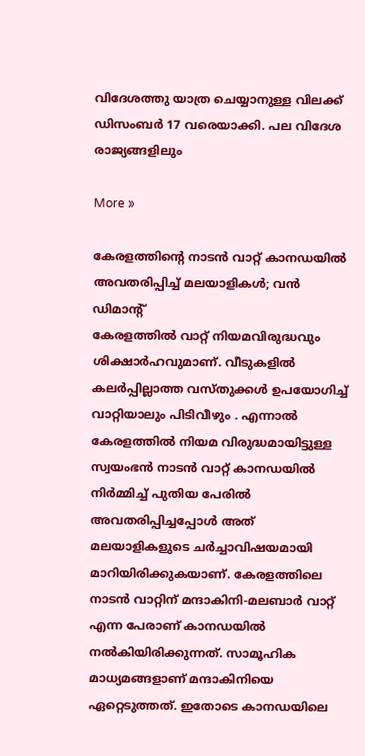വിദേശത്തു യാത്ര ചെയ്യാനുള്ള വിലക്ക് ഡിസംബര്‍ 17 വരെയാക്കി. പല വിദേശ രാജ്യങ്ങളിലും

More »

കേരളത്തിന്റെ നാടന്‍ വാറ്റ് കാനഡയില്‍ അവതരിപ്പിച്ച് മലയാളികള്‍; വന്‍ ഡിമാന്റ്
കേരളത്തില്‍ വാറ്റ് നിയമവിരുദ്ധവും ശിക്ഷാര്‍ഹവുമാണ്. വീടുകളില്‍ കലര്‍പ്പില്ലാത്ത വസ്തുക്കള്‍ ഉപയോഗിച്ച് വാറ്റിയാലും പിടിവീഴും . എന്നാല്‍ കേരളത്തില്‍ നിയമ വിരുദ്ധമായിട്ടുള്ള സ്വയംഭന്‍ നാടന്‍ വാറ്റ് കാനഡയില്‍ നിര്‍മ്മിച്ച് പുതിയ പേരില്‍ അവതരിപ്പിച്ചപ്പോള്‍ അത് മലയാളികളുടെ ചര്‍ച്ചാവിഷയമായി മാറിയിരിക്കുകയാണ്. കേരളത്തിലെ നാടന്‍ വാറ്റിന് മന്ദാകിനി-മലബാര്‍ വാറ്റ് എന്ന പേരാണ് കാനഡയില്‍ നല്‍കിയിരിക്കുന്നത്. സാമൂഹിക മാധ്യമങ്ങളാണ് മന്ദാകിനിയെ ഏറ്റെടുത്തത്. ഇതോടെ കാനഡയിലെ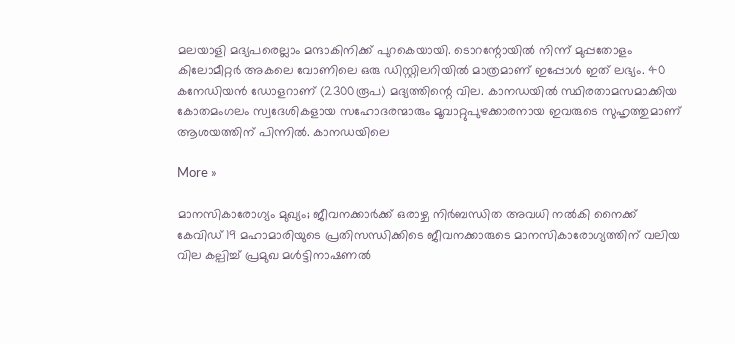മലയാളി മദ്യപരെല്ലാം മന്ദാകിനിക്ക് പുറകെയായി. ടൊറന്റോയില്‍ നിന്ന് മുപ്പതോളം കിലോമീറ്റര്‍ അകലെ വോണിലെ ഒരു ഡിസ്റ്റിലറിയില്‍ മാത്രമാണ് ഇപ്പോള്‍ ഇത് ലഭ്യം. 40 കനേഡിയന്‍ ഡോളറാണ് (2300രൂപ) മദ്യത്തിന്റെ വില. കാനഡയില്‍ സ്ഥിരതാമസമാക്കിയ കോതമംഗലം സ്വദേശികളായ സഹോദരന്മാരും മൂവാറ്റുപുഴക്കാരനായ ഇവരുടെ സുഹൃത്തുമാണ് ആശയത്തിന് പിന്നില്‍. കാനഡയിലെ

More »

മാനസികാരോഗ്യം മുഖ്യം; ജീവനക്കാര്‍ക്ക് ഒരാഴ്ച നിര്‍ബന്ധിത അവധി നല്‍കി നൈക്ക്
കേവിഡ് 19 മഹാമാരിയുടെ പ്രതിസന്ധിക്കിടെ ജീവനക്കാരുടെ മാനസികാരോഗ്യത്തിന് വലിയ വില കല്പിച്ച് പ്രമുഖ മള്‍ട്ടിനാഷണല്‍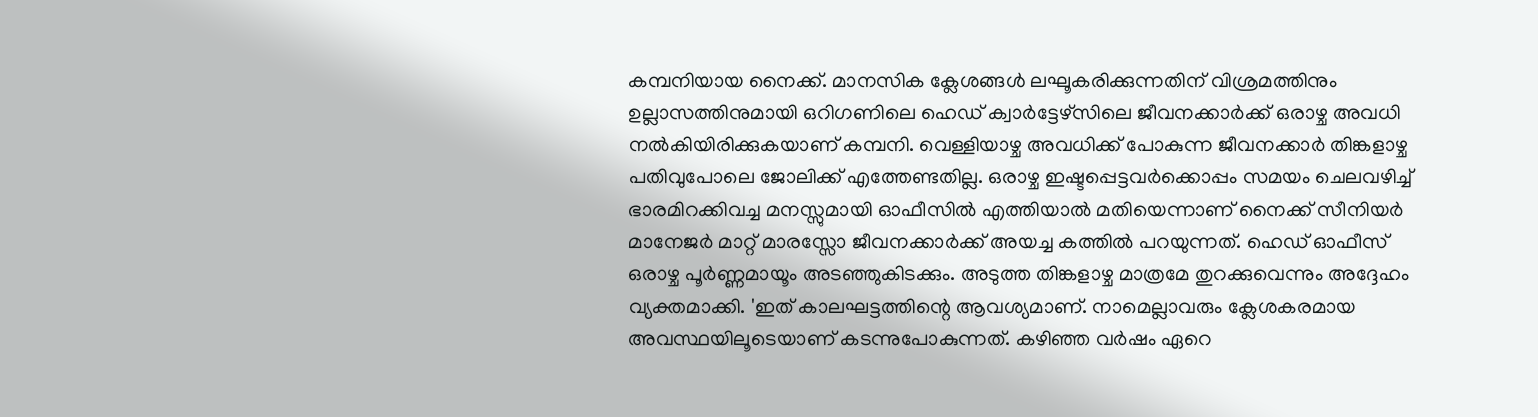കമ്പനിയായ നൈക്ക്. മാനസിക ക്ലേശങ്ങള്‍ ലഘൂകരിക്കുന്നതിന് വിശ്രമത്തിനും ഉല്ലാസത്തിനുമായി ഒറിഗണിലെ ഹെഡ് ക്വാര്‍ട്ടേഴ്‌സിലെ ജീവനക്കാര്‍ക്ക് ഒരാഴ്ച അവധി നല്‍കിയിരിക്കുകയാണ് കമ്പനി. വെള്ളിയാഴ്ച അവധിക്ക് പോകുന്ന ജീവനക്കാര്‍ തിങ്കളാഴ്ച പതിവുപോലെ ജോലിക്ക് എത്തേണ്ടതില്ല. ഒരാഴ്ച ഇഷ്ടപ്പെട്ടവര്‍ക്കൊപ്പം സമയം ചെലവഴിച്ച് ഭാരമിറക്കിവച്ച മനസ്സുമായി ഓഫീസില്‍ എത്തിയാല്‍ മതിയെന്നാണ് നൈക്ക് സീനിയര്‍ മാനേജര്‍ മാറ്റ് മാരസ്സോ ജീവനക്കാര്‍ക്ക് അയച്ച കത്തില്‍ പറയുന്നത്. ഹെഡ് ഓഫീസ് ഒരാഴ്ച പൂര്‍ണ്ണമായൂം അടഞ്ഞുകിടക്കും. അടുത്ത തിങ്കളാഴ്ച മാത്രമേ തുറക്കുവെന്നും അദ്ദേഹം വ്യക്തമാക്കി. 'ഇത് കാലഘട്ടത്തിന്റെ ആവശ്യമാണ്. നാമെല്ലാവരും ക്ലേശകരമായ അവസ്ഥയിലൂടെയാണ് കടന്നുപോകുന്നത്. കഴിഞ്ഞ വര്‍ഷം ഏറെ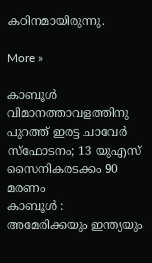കഠിനമായിരുന്നു.

More »

കാബൂള്‍ വിമാനത്താവളത്തിനു പുറത്ത് ഇരട്ട ചാവേര്‍ സ്‌ഫോടനം; 13 യുഎസ് സൈനികരടക്കം 90 മരണം
കാബൂള്‍ : അമേരിക്കയും ഇന്ത്യയും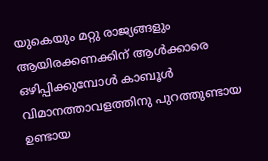യുകെയും മറ്റു രാജ്യങ്ങളും ആയിരക്കണക്കിന് ആള്‍ക്കാരെ ഒഴിപ്പിക്കുമ്പോള്‍ കാബൂള്‍ വിമാനത്താവളത്തിനു പുറത്തുണ്ടായ ഉണ്ടായ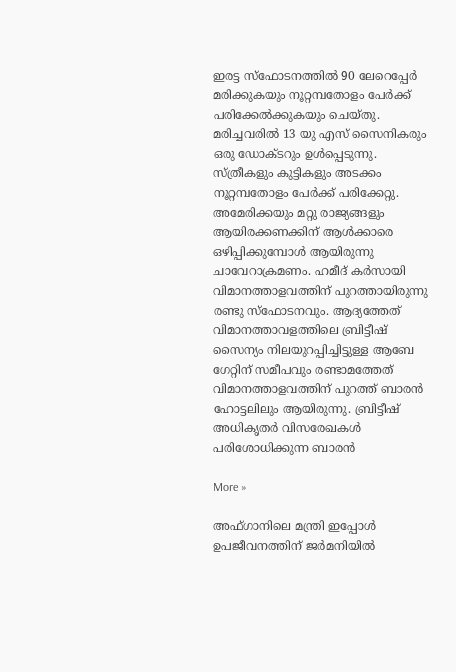ഇരട്ട സ്‌ഫോടനത്തില്‍ 90 ലേറെപ്പേര്‍ മരിക്കുകയും നൂറ്റമ്പതോളം പേര്‍ക്ക് പരിക്കേല്‍ക്കുകയും ചെയ്തു. മരിച്ചവരില്‍ 13 യു എസ് സൈനികരും ഒരു ഡോക്ടറും ഉള്‍പ്പെടുന്നു. സ്ത്രീകളും കുട്ടികളും അടക്കം നൂറ്റമ്പതോളം പേര്‍ക്ക് പരിക്കേറ്റു. അമേരിക്കയും മറ്റു രാജ്യങ്ങളും ആയിരക്കണക്കിന് ആള്‍ക്കാരെ ഒഴിപ്പിക്കുമ്പോള്‍ ആയിരുന്നു ചാവേറാക്രമണം. ഹമീദ് കര്‍സായി വിമാനത്താളവത്തിന് പുറത്തായിരുന്നു രണ്ടു സ്‌ഫോടനവും. ആദ്യത്തേത് വിമാനത്താവളത്തിലെ ബ്രിട്ടീഷ് സൈന്യം നിലയുറപ്പിച്ചിട്ടുള്ള ആബേ ഗേറ്റിന് സമീപവും രണ്ടാമത്തേത് വിമാനത്താളവത്തിന് പുറത്ത് ബാരന്‍ ഹോട്ടലിലും ആയിരുന്നു. ബ്രിട്ടീഷ് അധികൃതര്‍ വിസരേഖകള്‍ പരിശോധിക്കുന്ന ബാരന്‍

More »

അഫ്ഗാനിലെ മന്ത്രി ഇപ്പോള്‍ ഉപജീവനത്തിന് ജര്‍മനിയില്‍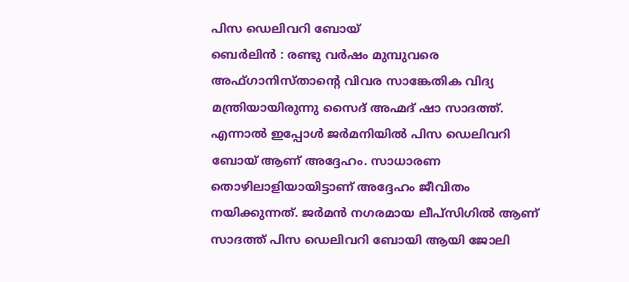പിസ ഡെലിവറി ബോയ്
ബെര്‍ലിന്‍ : രണ്ടു വര്‍ഷം മുമ്പുവരെ അഫ്ഗാനിസ്താന്റെ വിവര സാങ്കേതിക വിദ്യ മന്ത്രിയായിരുന്നു സൈദ് അഹ്മദ് ഷാ സാദത്ത്. എന്നാല്‍ ഇപ്പോള്‍ ജര്‍മനിയില്‍ പിസ ഡെലിവറി ബോയ് ആണ് അദ്ദേഹം. സാധാരണ തൊഴിലാളിയായിട്ടാണ് അദ്ദേഹം ജീവിതം നയിക്കുന്നത്. ജര്‍മന്‍ നഗരമായ ലീപ്‌സിഗില്‍ ആണ് സാദത്ത് പിസ ഡെലിവറി ബോയി ആയി ജോലി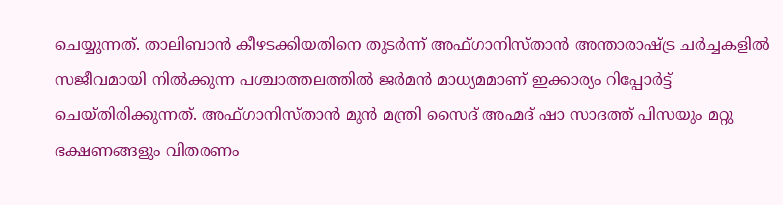ചെയ്യുന്നത്. താലിബാന്‍ കീഴടക്കിയതിനെ തുടര്‍ന്ന് അഫ്ഗാനിസ്താന്‍ അന്താരാഷ്ട്ര ചര്‍ച്ചകളില്‍ സജീവമായി നില്‍ക്കുന്ന പശ്ചാത്തലത്തില്‍ ജര്‍മന്‍ മാധ്യമമാണ് ഇക്കാര്യം റിപ്പോര്‍ട്ട് ചെയ്തിരിക്കുന്നത്. അഫ്ഗാനിസ്താന്‍ മുന്‍ മന്ത്രി സൈദ് അഹ്മദ് ഷാ സാദത്ത് പിസയും മറ്റു ഭക്ഷണങ്ങളും വിതരണം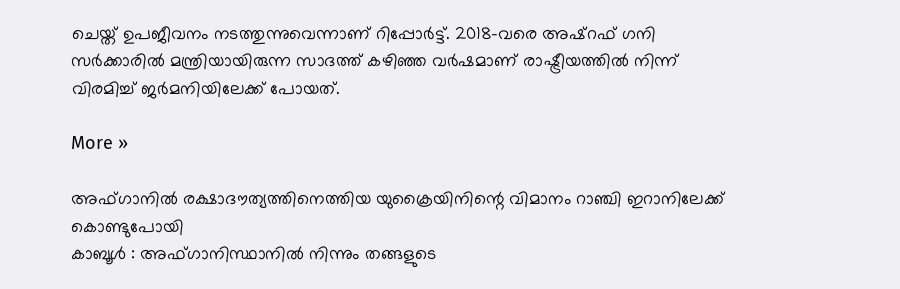ചെയ്ത് ഉപജീവനം നടത്തുന്നുവെന്നാണ് റിപ്പോര്‍ട്ട്. 2018-വരെ അഷ്‌റഫ് ഗനി സര്‍ക്കാരില്‍ മന്ത്രിയായിരുന്ന സാദത്ത് കഴിഞ്ഞ വര്‍ഷമാണ് രാഷ്ട്രീയത്തില്‍ നിന്ന് വിരമിച്ച് ജര്‍മനിയിലേക്ക് പോയത്.

More »

അഫ്ഗാനില്‍ രക്ഷാദൗത്യത്തിനെത്തിയ യുക്രൈയിനിന്റെ വിമാനം റാഞ്ചി ഇറാനിലേക്ക് കൊണ്ടുപോയി
കാബൂള്‍ : അഫ്ഗാനിസ്ഥാനില്‍ നിന്നും തങ്ങളുടെ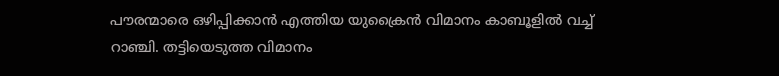പൗരന്മാരെ ഒഴിപ്പിക്കാന്‍ എത്തിയ യുക്രൈന്‍ വിമാനം കാബൂളില്‍ വച്ച് റാഞ്ചി. തട്ടിയെടുത്ത വിമാനം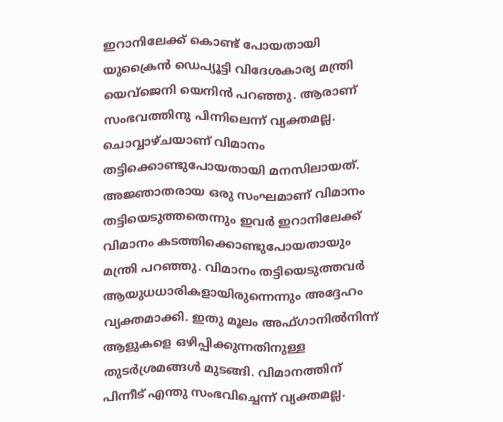ഇറാനിലേക്ക് കൊണ്ട് പോയതായി യുക്രൈന്‍ ഡെപ്യൂട്ടി വിദേശകാര്യ മന്ത്രി യെവ്ജെനി യെനിന്‍ പറഞ്ഞു. ആരാണ് സംഭവത്തിനു പിന്നിലെന്ന് വ്യക്തമല്ല. ചൊവ്വാഴ്ചയാണ് വിമാനം തട്ടിക്കൊണ്ടുപോയതായി മനസിലായത്. അജ്ഞാതരായ ഒരു സംഘമാണ് വിമാനം തട്ടിയെടുത്തതെന്നും ഇവര്‍ ഇറാനിലേക്ക് വിമാനം കടത്തിക്കൊണ്ടുപോയതായും മന്ത്രി പറഞ്ഞു. വിമാനം തട്ടിയെടുത്തവര്‍ ആയുധധാരികളായിരുന്നെന്നും അദ്ദേഹം വ്യക്തമാക്കി. ഇതു മൂലം അഫ്ഗാനില്‍നിന്ന് ആളുകളെ ഒഴിപ്പിക്കുന്നതിനുള്ള തുടര്‍ശ്രമങ്ങള്‍ മുടങ്ങി. വിമാനത്തിന് പിന്നീട് എന്തു സംഭവിച്ചെന്ന് വ്യക്തമല്ല.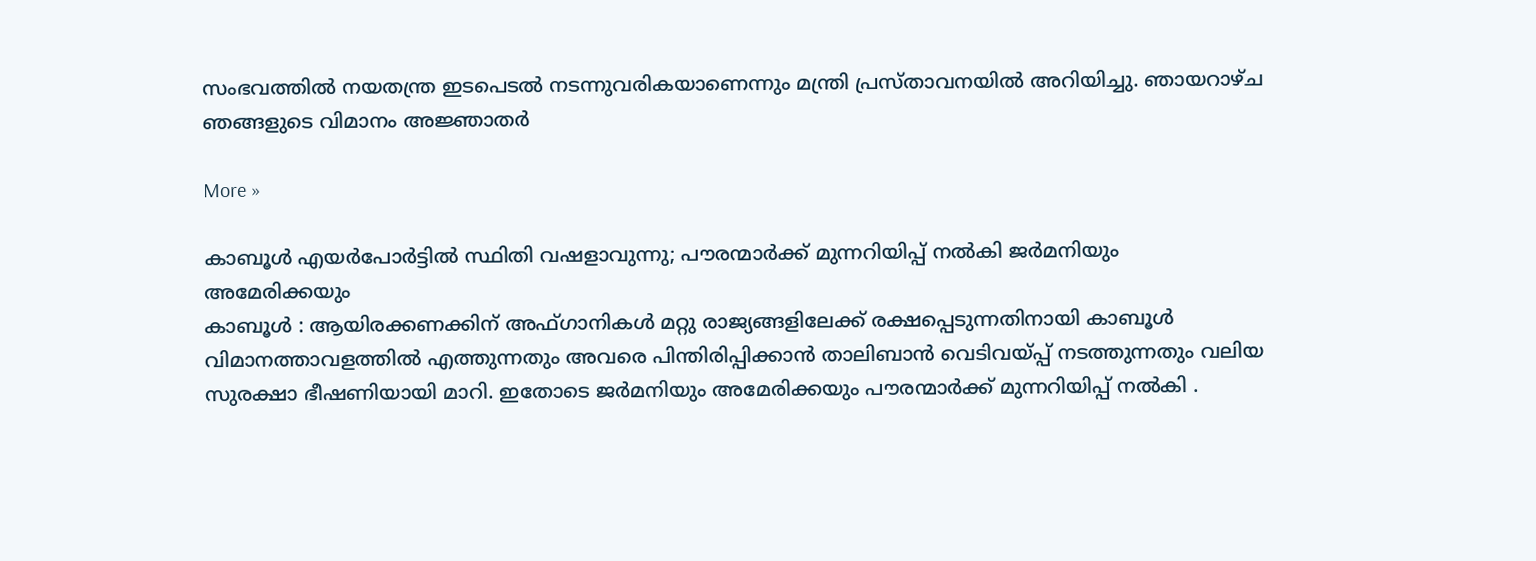സംഭവത്തില്‍ നയതന്ത്ര ഇടപെടല്‍ നടന്നുവരികയാണെന്നും മന്ത്രി പ്രസ്താവനയില്‍ അറിയിച്ചു. ഞായറാഴ്ച ഞങ്ങളുടെ വിമാനം അജ്ഞാതര്‍

More »

കാബൂള്‍ എയര്‍പോര്‍ട്ടില്‍ സ്ഥിതി വഷളാവുന്നു; പൗരന്മാര്‍ക്ക് മുന്നറിയിപ്പ് നല്‍കി ജര്‍മനിയും അമേരിക്കയും
കാബൂള്‍ : ആയിരക്കണക്കിന് അഫ്ഗാനികള്‍ മറ്റു രാജ്യങ്ങളിലേക്ക് രക്ഷപ്പെടുന്നതിനായി കാബൂള്‍ വിമാനത്താവളത്തില്‍ എത്തുന്നതും അവരെ പിന്തിരിപ്പിക്കാന്‍ താലിബാന്‍ വെടിവയ്പ്പ് നടത്തുന്നതും വലിയ സുരക്ഷാ ഭീഷണിയായി മാറി. ഇതോടെ ജര്‍മനിയും അമേരിക്കയും പൗരന്മാര്‍ക്ക് മുന്നറിയിപ്പ് നല്‍കി .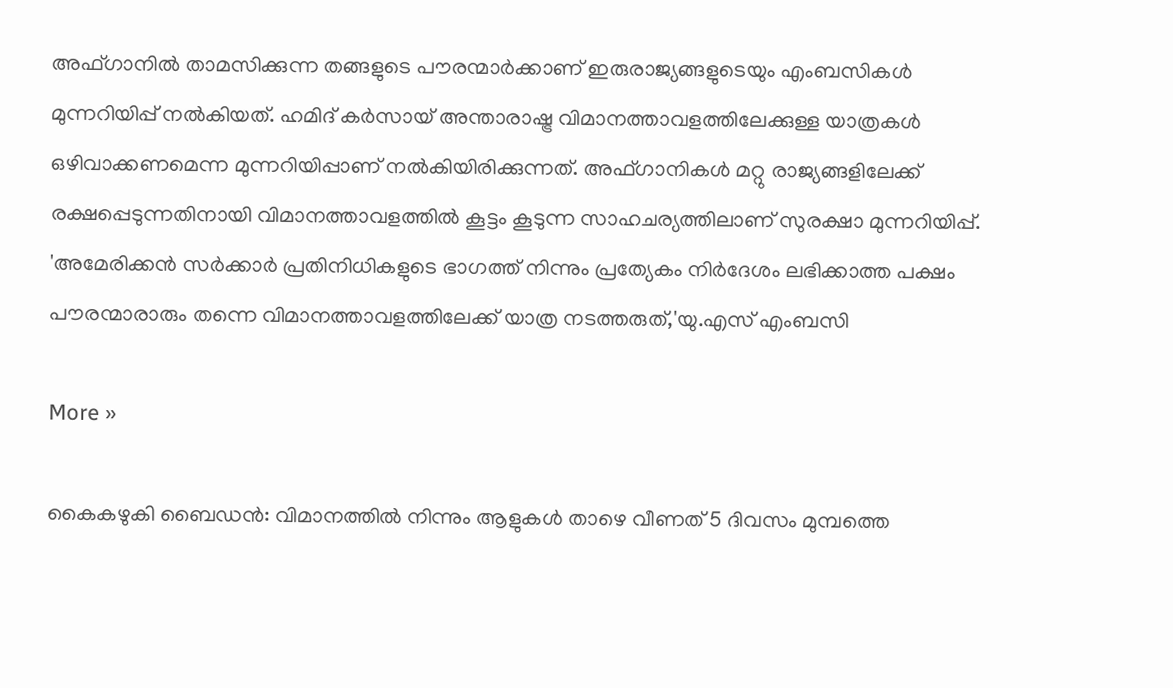അഫ്ഗാനില്‍ താമസിക്കുന്ന തങ്ങളുടെ പൗരന്മാര്‍ക്കാണ് ഇരുരാജ്യങ്ങളുടെയും എംബസികള്‍ മുന്നറിയിപ്പ് നല്‍കിയത്. ഹമിദ് കര്‍സായ് അന്താരാഷ്ട്ര വിമാനത്താവളത്തിലേക്കുള്ള യാത്രകള്‍ ഒഴിവാക്കണമെന്ന മുന്നറിയിപ്പാണ് നല്‍കിയിരിക്കുന്നത്. അഫ്ഗാനികള്‍ മറ്റു രാജ്യങ്ങളിലേക്ക് രക്ഷപ്പെടുന്നതിനായി വിമാനത്താവളത്തില്‍ കൂട്ടം കൂടുന്ന സാഹചര്യത്തിലാണ് സുരക്ഷാ മുന്നറിയിപ്പ്. 'അമേരിക്കന്‍ സര്‍ക്കാര്‍ പ്രതിനിധികളുടെ ഭാഗത്ത് നിന്നും പ്രത്യേകം നിര്‍ദേശം ലഭിക്കാത്ത പക്ഷം പൗരന്മാരാരും തന്നെ വിമാനത്താവളത്തിലേക്ക് യാത്ര നടത്തരുത്,'യു.എസ് എംബസി

More »

കൈകഴുകി ബൈഡന്‍: വിമാനത്തില്‍ നിന്നും ആളുകള്‍ താഴെ വീണത് 5 ദിവസം മുമ്പത്തെ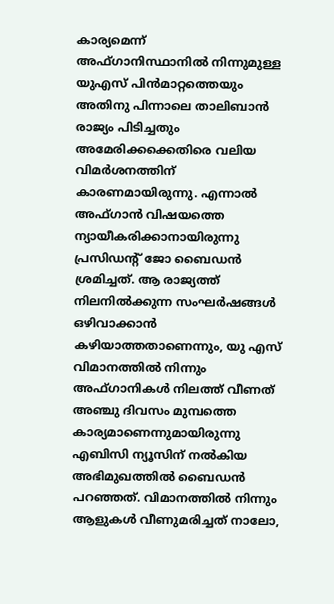കാര്യമെന്ന്
അഫ്ഗാനിസ്ഥാനില്‍ നിന്നുമുള്ള യുഎസ് പിന്‍മാറ്റത്തെയും അതിനു പിന്നാലെ താലിബാന്‍ രാജ്യം പിടിച്ചതും അമേരിക്കക്കെതിരെ വലിയ വിമര്‍ശനത്തിന് കാരണമായിരുന്നു. എന്നാല്‍ അഫ്ഗാന്‍ വിഷയത്തെ ന്യായീകരിക്കാനായിരുന്നു പ്രസിഡന്റ് ജോ ബൈഡന്‍ ശ്രമിച്ചത്. ആ രാജ്യത്ത് നിലനില്‍ക്കുന്ന സംഘര്‍ഷങ്ങള്‍ ഒഴിവാക്കാന്‍ കഴിയാത്തതാണെന്നും, യു എസ് വിമാനത്തില്‍ നിന്നും അഫ്ഗാനികള്‍ നിലത്ത് വീണത് അഞ്ചു ദിവസം മുമ്പത്തെ കാര്യമാണെന്നുമായിരുന്നു എബിസി ന്യൂസിന് നല്‍കിയ അഭിമുഖത്തില്‍ ബൈഡന്‍ പറഞ്ഞത്. വിമാനത്തില്‍ നിന്നും ആളുകള്‍ വീണുമരിച്ചത് നാലോ,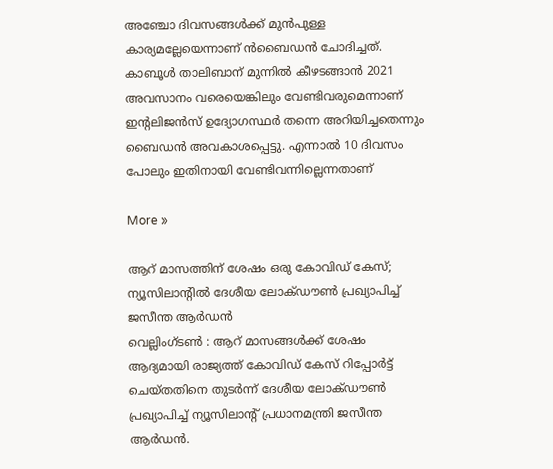അഞ്ചോ ദിവസങ്ങള്‍ക്ക് മുന്‍പുള്ള കാര്യമല്ലേയെന്നാണ് ന്‍ബൈഡന്‍ ചോദിച്ചത്. കാബൂള്‍ താലിബാന് മുന്നില്‍ കീഴടങ്ങാന്‍ 2021 അവസാനം വരെയെങ്കിലും വേണ്ടിവരുമെന്നാണ് ഇന്റലിജന്‍സ് ഉദ്യോഗസ്ഥര്‍ തന്നെ അറിയിച്ചതെന്നും ബൈഡന്‍ അവകാശപ്പെട്ടു. എന്നാല്‍ 10 ദിവസം പോലും ഇതിനായി വേണ്ടിവന്നില്ലെന്നതാണ്

More »

ആറ് മാസത്തിന് ശേഷം ഒരു കോവിഡ് കേസ്; ന്യൂസിലാന്റില്‍ ദേശീയ ലോക്ഡൗണ്‍ പ്രഖ്യാപിച്ച് ജസീന്ത ആര്‍ഡന്‍
വെല്ലിംഗ്ടണ്‍ : ആറ് മാസങ്ങള്‍ക്ക് ശേഷം ആദ്യമായി രാജ്യത്ത് കോവിഡ് കേസ് റിപ്പോര്‍ട്ട് ചെയ്തതിനെ തുടര്‍ന്ന് ദേശീയ ലോക്ഡൗണ്‍ പ്രഖ്യാപിച്ച് ന്യൂസിലാന്റ് പ്രധാനമന്ത്രി ജസീന്ത ആര്‍ഡന്‍.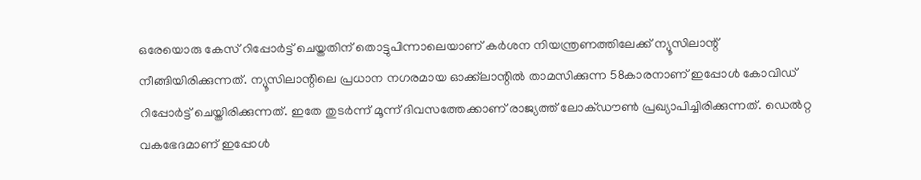ഒരേയൊരു കേസ് റിപ്പോര്‍ട്ട് ചെയ്തതിന് തൊട്ടുപിന്നാലെയാണ് കര്‍ശന നിയന്ത്രണത്തിലേക്ക് ന്യൂസിലാന്റ് നീങ്ങിയിരിക്കുന്നത്. ന്യൂസിലാന്റിലെ പ്രധാന നഗരമായ ഓക്ക്‌ലാന്റില്‍ താമസിക്കുന്ന 58കാരനാണ് ഇപ്പോള്‍ കോവിഡ് റിപ്പോര്‍ട്ട് ചെയ്തിരിക്കുന്നത്. ഇതേ തുടര്‍ന്ന് മൂന്ന് ദിവസത്തേക്കാണ് രാജ്യത്ത് ലോക്ഡൗണ്‍ പ്രഖ്യാപിച്ചിരിക്കുന്നത്. ഡെല്‍റ്റ വകഭേദമാണ് ഇപ്പോള്‍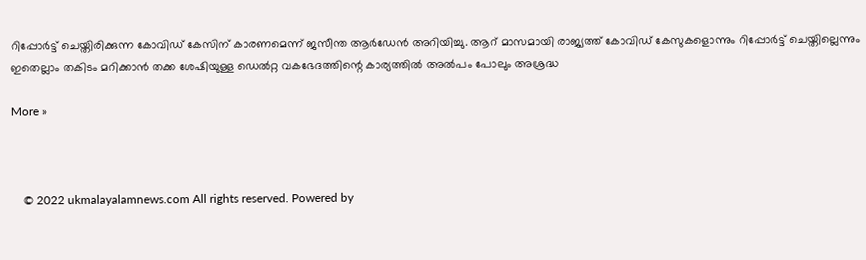റിപ്പോര്‍ട്ട് ചെയ്തിരിക്കുന്ന കോവിഡ് കേസിന് കാരണമെന്ന് ജസീന്ത ആര്‍ഡേന്‍ അറിയിച്ചു. ആറ് മാസമായി രാജ്യത്ത് കോവിഡ് കേസുകളൊന്നും റിപ്പോര്‍ട്ട് ചെയ്തില്ലെന്നും ഇതെല്ലാം തകിടം മറിക്കാന്‍ തക്ക ശേഷിയുള്ള ഡെല്‍റ്റ വകഭേദത്തിന്റെ കാര്യത്തില്‍ അല്‍പം പോലും അശ്രദ്ധ

More »



    © 2022 ukmalayalamnews.com All rights reserved. Powered by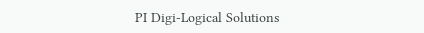PI Digi-Logical Solutions